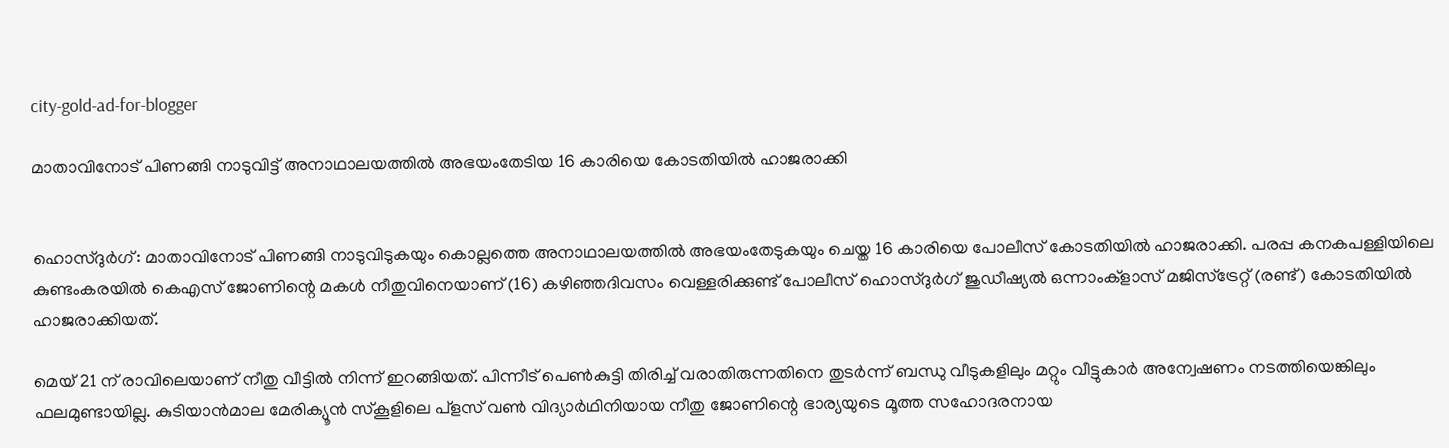city-gold-ad-for-blogger

മാതാവിനോട് പിണങ്ങി നാടുവിട്ട് അനാഥാലയത്തില്‍ അഭയംതേടിയ 16 കാരിയെ കോടതിയില്‍ ഹാജരാക്കി


ഹൊസ്ദുര്‍ഗ്: മാതാവിനോട് പിണങ്ങി നാടുവിടുകയും കൊല്ലത്തെ അനാഥാലയത്തില്‍ അഭയംതേടുകയും ചെയ്ത 16 കാരിയെ പോലീസ് കോടതിയില്‍ ഹാജരാക്കി. പരപ്പ കനകപള്ളിയിലെ കുണ്ടംകരയില്‍ കെഎസ് ജോണിന്റെ മകള്‍ നീതുവിനെയാണ് (16) കഴിഞ്ഞദിവസം വെള്ളരിക്കുണ്ട് പോലീസ് ഹൊസ്ദുര്‍ഗ് ജുഡീഷ്യല്‍ ഒന്നാംക്ളാസ് മജിസ്ട്രേറ്റ് (രണ്ട്) കോടതിയില്‍ ഹാജരാക്കിയത്.

മെയ് 21 ന് രാവിലെയാണ് നീതു വീട്ടില്‍ നിന്ന് ഇറങ്ങിയത്. പിന്നീട് പെണ്‍കുട്ടി തിരിച്ച് വരാതിരുന്നതിനെ തുടര്‍ന്ന് ബന്ധു വീടുകളിലും മറ്റും വീട്ടുകാര്‍ അന്വേഷണം നടത്തിയെങ്കിലും ഫലമുണ്ടായില്ല. കുടിയാന്‍മാല മേരിക്യൂന്‍ സ്കൂളിലെ പ്ളസ് വണ്‍ വിദ്യാര്‍ഥിനിയായ നീതു ജോണിന്റെ ഭാര്യയുടെ മൂത്ത സഹോദരനായ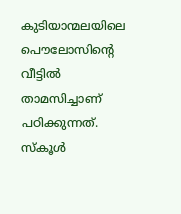കുടിയാന്മലയിലെ പൌലോസിന്റെ വീട്ടില്‍ താമസിച്ചാണ് പഠിക്കുന്നത്. സ്കൂള്‍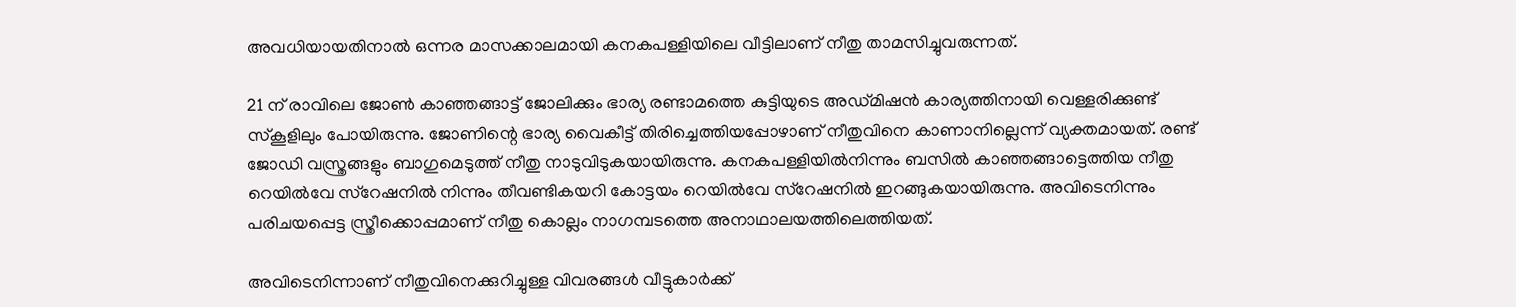അവധിയായതിനാല്‍ ഒന്നര മാസക്കാലമായി കനകപള്ളിയിലെ വീട്ടിലാണ് നീതു താമസിച്ചുവരുന്നത്.

21 ന് രാവിലെ ജോണ്‍ കാഞ്ഞങ്ങാട്ട് ജോലിക്കും ഭാര്യ രണ്ടാമത്തെ കുട്ടിയുടെ അഡ്മിഷന്‍ കാര്യത്തിനായി വെള്ളരിക്കുണ്ട് സ്കൂളിലും പോയിരുന്നു. ജോണിന്റെ ഭാര്യ വൈകീട്ട് തിരിച്ചെത്തിയപ്പോഴാണ് നീതുവിനെ കാണാനില്ലെന്ന് വ്യക്തമായത്. രണ്ട് ജോഡി വസ്ത്രങ്ങളും ബാഗുമെടുത്ത് നീതു നാടുവിടുകയായിരുന്നു. കനകപള്ളിയില്‍നിന്നും ബസില്‍ കാഞ്ഞങ്ങാട്ടെത്തിയ നീതു റെയില്‍വേ സ്റേഷനില്‍ നിന്നും തീവണ്ടികയറി കോട്ടയം റെയില്‍വേ സ്റേഷനില്‍ ഇറങ്ങുകയായിരുന്നു. അവിടെനിന്നും പരിചയപ്പെട്ട സ്ത്രീക്കൊപ്പമാണ് നീതു കൊല്ലം നാഗമ്പടത്തെ അനാഥാലയത്തിലെത്തിയത്.

അവിടെനിന്നാണ് നീതുവിനെക്കുറിച്ചുള്ള വിവരങ്ങള്‍ വീട്ടുകാര്‍ക്ക്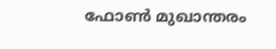ഫോണ്‍ മുഖാന്തരം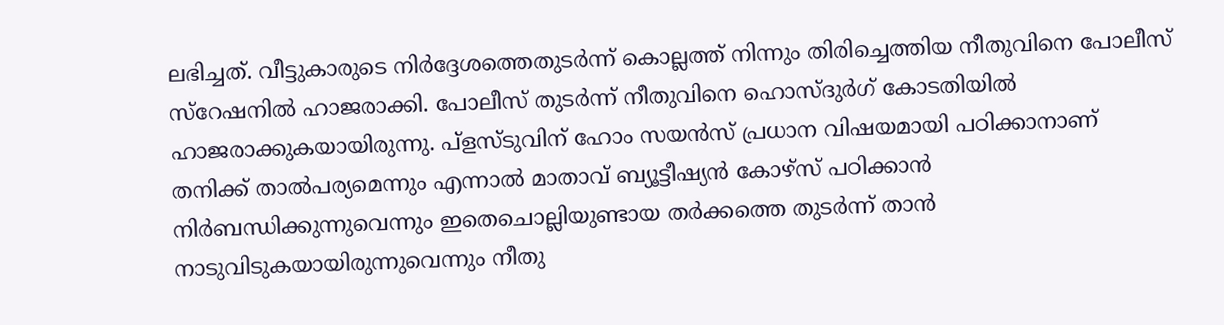ലഭിച്ചത്. വീട്ടുകാരുടെ നിര്‍ദ്ദേശത്തെതുടര്‍ന്ന് കൊല്ലത്ത് നിന്നും തിരിച്ചെത്തിയ നീതുവിനെ പോലീസ് സ്റേഷനില്‍ ഹാജരാക്കി. പോലീസ് തുടര്‍ന്ന് നീതുവിനെ ഹൊസ്ദുര്‍ഗ് കോടതിയില്‍ ഹാജരാക്കുകയായിരുന്നു. പ്ളസ്ടുവിന് ഹോം സയന്‍സ് പ്രധാന വിഷയമായി പഠിക്കാനാണ് തനിക്ക് താല്‍പര്യമെന്നും എന്നാല്‍ മാതാവ് ബ്യൂട്ടീഷ്യന്‍ കോഴ്സ് പഠിക്കാന്‍ നിര്‍ബന്ധിക്കുന്നുവെന്നും ഇതെചൊല്ലിയുണ്ടായ തര്‍ക്കത്തെ തുടര്‍ന്ന് താന്‍ നാടുവിടുകയായിരുന്നുവെന്നും നീതു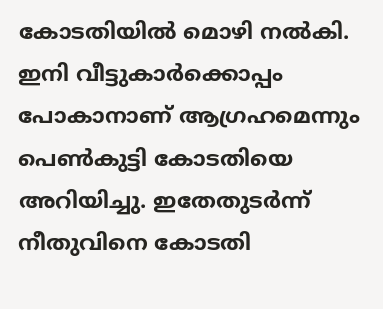കോടതിയില്‍ മൊഴി നല്‍കി. ഇനി വീട്ടുകാര്‍ക്കൊപ്പം പോകാനാണ് ആഗ്രഹമെന്നും പെണ്‍കുട്ടി കോടതിയെ അറിയിച്ചു. ഇതേതുടര്‍ന്ന് നീതുവിനെ കോടതി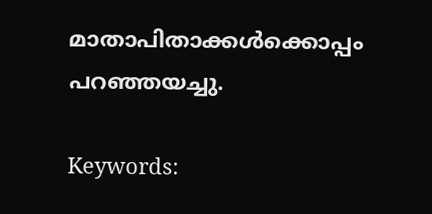മാതാപിതാക്കള്‍ക്കൊപ്പം പറഞ്ഞയച്ചു.

Keywords: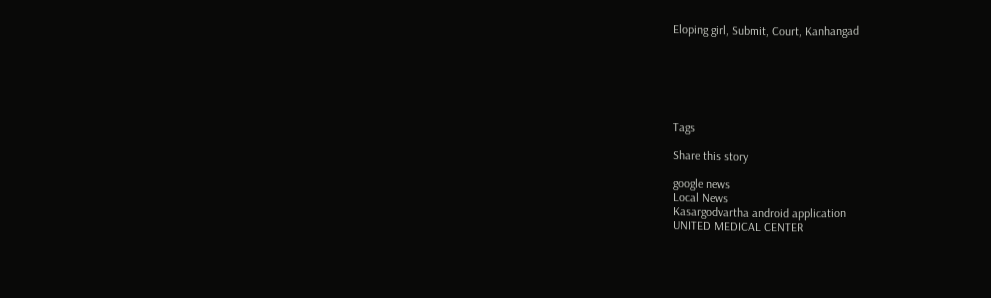Eloping girl, Submit, Court, Kanhangad






Tags

Share this story

google news
Local News
Kasargodvartha android application
UNITED MEDICAL CENTER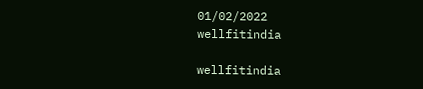01/02/2022
wellfitindia

wellfitindia